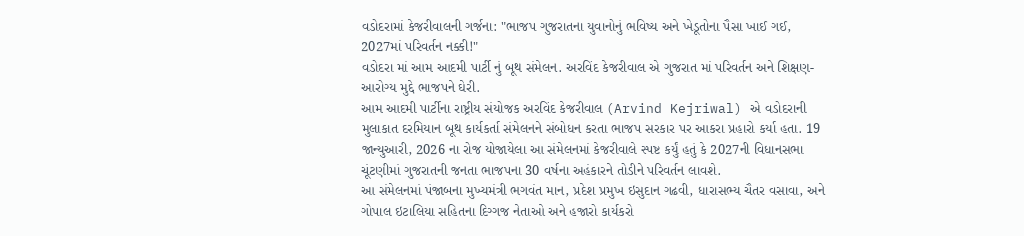વડોદરામાં કેજરીવાલની ગર્જના: "ભાજપ ગુજરાતના યુવાનોનું ભવિષ્ય અને ખેડૂતોના પૈસા ખાઈ ગઈ, 2027માં પરિવર્તન નક્કી!"
વડોદરા માં આમ આદમી પાર્ટી નું બૂથ સંમેલન. અરવિંદ કેજરીવાલ એ ગુજરાત માં પરિવર્તન અને શિક્ષણ-આરોગ્ય મુદ્દે ભાજપને ઘેરી.
આમ આદમી પાર્ટીના રાષ્ટ્રીય સંયોજક અરવિંદ કેજરીવાલ (Arvind Kejriwal) એ વડોદરાની મુલાકાત દરમિયાન બૂથ કાર્યકર્તા સંમેલનને સંબોધન કરતા ભાજપ સરકાર પર આકરા પ્રહારો કર્યા હતા. 19 જાન્યુઆરી, 2026 ના રોજ યોજાયેલા આ સંમેલનમાં કેજરીવાલે સ્પષ્ટ કર્યું હતું કે 2027ની વિધાનસભા ચૂંટણીમાં ગુજરાતની જનતા ભાજપના 30 વર્ષના અહંકારને તોડીને પરિવર્તન લાવશે.
આ સંમેલનમાં પંજાબના મુખ્યમંત્રી ભગવંત માન, પ્રદેશ પ્રમુખ ઇસુદાન ગઢવી, ધારાસભ્ય ચૈતર વસાવા, અને ગોપાલ ઇટાલિયા સહિતના દિગ્ગજ નેતાઓ અને હજારો કાર્યકરો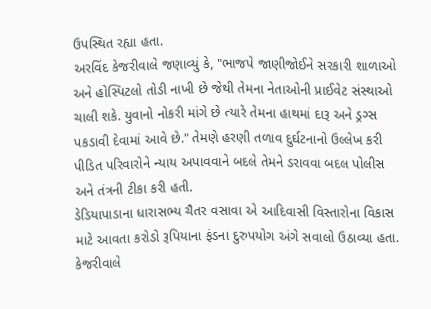ઉપસ્થિત રહ્યા હતા.
અરવિંદ કેજરીવાલે જણાવ્યું કે, "ભાજપે જાણીજોઈને સરકારી શાળાઓ અને હોસ્પિટલો તોડી નાખી છે જેથી તેમના નેતાઓની પ્રાઈવેટ સંસ્થાઓ ચાલી શકે. યુવાનો નોકરી માંગે છે ત્યારે તેમના હાથમાં દારૂ અને ડ્રગ્સ પકડાવી દેવામાં આવે છે." તેમણે હરણી તળાવ દુર્ઘટનાનો ઉલ્લેખ કરી પીડિત પરિવારોને ન્યાય અપાવવાને બદલે તેમને ડરાવવા બદલ પોલીસ અને તંત્રની ટીકા કરી હતી.
ડેડિયાપાડાના ધારાસભ્ય ચૈતર વસાવા એ આદિવાસી વિસ્તારોના વિકાસ માટે આવતા કરોડો રૂપિયાના ફંડના દુરુપયોગ અંગે સવાલો ઉઠાવ્યા હતા. કેજરીવાલે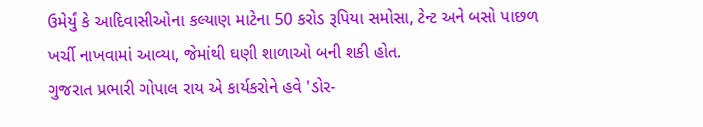ઉમેર્યું કે આદિવાસીઓના કલ્યાણ માટેના 50 કરોડ રૂપિયા સમોસા, ટેન્ટ અને બસો પાછળ ખર્ચી નાખવામાં આવ્યા, જેમાંથી ઘણી શાળાઓ બની શકી હોત.
ગુજરાત પ્રભારી ગોપાલ રાય એ કાર્યકરોને હવે 'ડોર-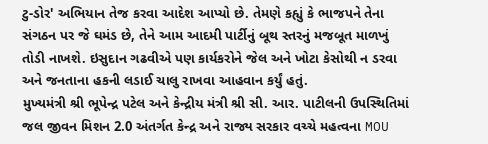ટુ-ડોર' અભિયાન તેજ કરવા આદેશ આપ્યો છે. તેમણે કહ્યું કે ભાજપને તેના સંગઠન પર જે ઘમંડ છે, તેને આમ આદમી પાર્ટીનું બૂથ સ્તરનું મજબૂત માળખું તોડી નાખશે. ઇસુદાન ગઢવીએ પણ કાર્યકરોને જેલ અને ખોટા કેસોથી ન ડરવા અને જનતાના હકની લડાઈ ચાલુ રાખવા આહવાન કર્યું હતું.
મુખ્યમંત્રી શ્રી ભૂપેન્દ્ર પટેલ અને કેન્દ્રીય મંત્રી શ્રી સી. આર. પાટીલની ઉપસ્થિતિમાં જલ જીવન મિશન 2.0 અંતર્ગત કેન્દ્ર અને રાજ્ય સરકાર વચ્ચે મહત્વના MOU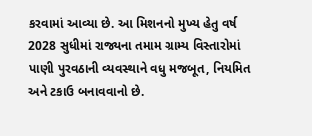કરવામાં આવ્યા છે. આ મિશનનો મુખ્ય હેતુ વર્ષ 2028 સુધીમાં રાજ્યના તમામ ગ્રામ્ય વિસ્તારોમાં પાણી પુરવઠાની વ્યવસ્થાને વધુ મજબૂત, નિયમિત અને ટકાઉ બનાવવાનો છે.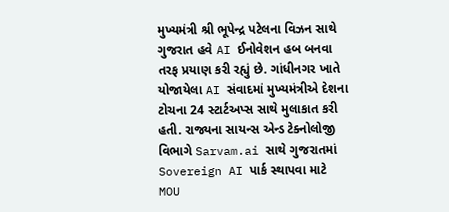મુખ્યમંત્રી શ્રી ભૂપેન્દ્ર પટેલના વિઝન સાથે ગુજરાત હવે AI ઈનોવેશન હબ બનવા તરફ પ્રયાણ કરી રહ્યું છે. ગાંધીનગર ખાતે યોજાયેલા AI સંવાદમાં મુખ્યમંત્રીએ દેશના ટોચના 24 સ્ટાર્ટઅપ્સ સાથે મુલાકાત કરી હતી. રાજ્યના સાયન્સ એન્ડ ટેક્નોલોજી વિભાગે Sarvam.ai સાથે ગુજરાતમાં Sovereign AI પાર્ક સ્થાપવા માટે MOU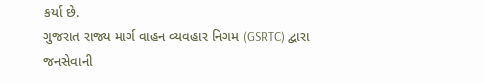કર્યા છે.
ગુજરાત રાજ્ય માર્ગ વાહન વ્યવહાર નિગમ (GSRTC) દ્વારા જનસેવાની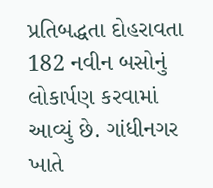પ્રતિબદ્ધતા દોહરાવતા 182 નવીન બસોનું લોકાર્પણ કરવામાં આવ્યું છે. ગાંધીનગર ખાતે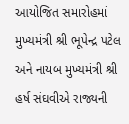આયોજિત સમારોહમાં મુખ્યમંત્રી શ્રી ભૂપેન્દ્ર પટેલ અને નાયબ મુખ્યમંત્રી શ્રી હર્ષ સંઘવીએ રાજ્યની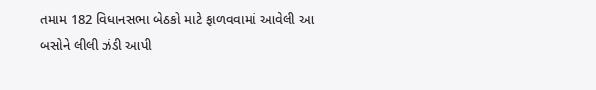તમામ 182 વિધાનસભા બેઠકો માટે ફાળવવામાં આવેલી આ બસોને લીલી ઝંડી આપી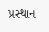પ્રસ્થાન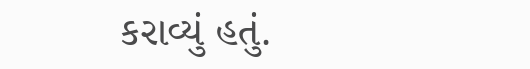કરાવ્યું હતું.